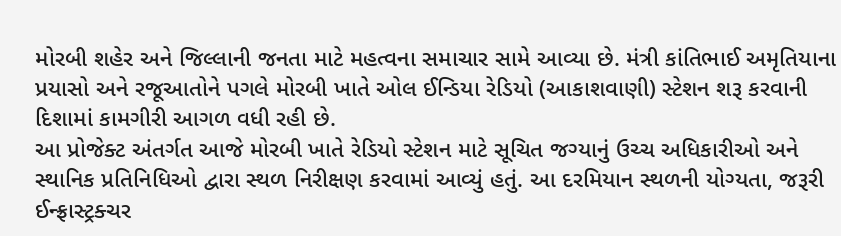મોરબી શહેર અને જિલ્લાની જનતા માટે મહત્વના સમાચાર સામે આવ્યા છે. મંત્રી કાંતિભાઈ અમૃતિયાના પ્રયાસો અને રજૂઆતોને પગલે મોરબી ખાતે ઓલ ઈન્ડિયા રેડિયો (આકાશવાણી) સ્ટેશન શરૂ કરવાની દિશામાં કામગીરી આગળ વધી રહી છે.
આ પ્રોજેક્ટ અંતર્ગત આજે મોરબી ખાતે રેડિયો સ્ટેશન માટે સૂચિત જગ્યાનું ઉચ્ચ અધિકારીઓ અને સ્થાનિક પ્રતિનિધિઓ દ્વારા સ્થળ નિરીક્ષણ કરવામાં આવ્યું હતું. આ દરમિયાન સ્થળની યોગ્યતા, જરૂરી ઈન્ફ્રાસ્ટ્રક્ચર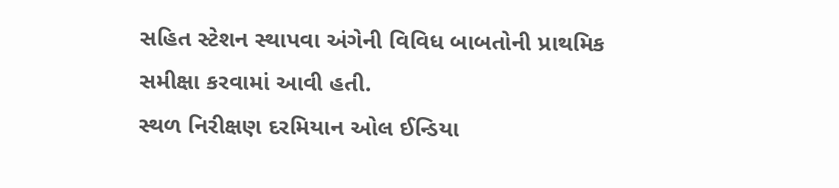સહિત સ્ટેશન સ્થાપવા અંગેની વિવિધ બાબતોની પ્રાથમિક સમીક્ષા કરવામાં આવી હતી.
સ્થળ નિરીક્ષણ દરમિયાન ઓલ ઈન્ડિયા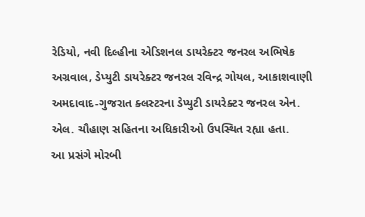રેડિયો, નવી દિલ્હીના એડિશનલ ડાયરેક્ટર જનરલ અભિષેક અગ્રવાલ, ડેપ્યુટી ડાયરેક્ટર જનરલ રવિન્દ્ર ગોયલ, આકાશવાણી અમદાવાદ-ગુજરાત ક્લસ્ટરના ડેપ્યુટી ડાયરેક્ટર જનરલ એન. એલ. ચૌહાણ સહિતના અધિકારીઓ ઉપસ્થિત રહ્યા હતા.
આ પ્રસંગે મોરબી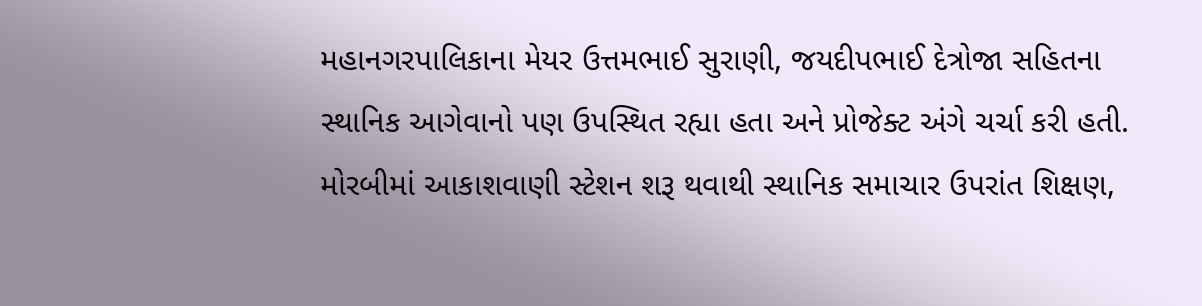મહાનગરપાલિકાના મેયર ઉત્તમભાઈ સુરાણી, જયદીપભાઈ દેત્રોજા સહિતના સ્થાનિક આગેવાનો પણ ઉપસ્થિત રહ્યા હતા અને પ્રોજેક્ટ અંગે ચર્ચા કરી હતી.
મોરબીમાં આકાશવાણી સ્ટેશન શરૂ થવાથી સ્થાનિક સમાચાર ઉપરાંત શિક્ષણ,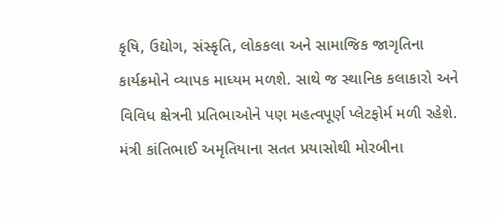કૃષિ, ઉદ્યોગ, સંસ્કૃતિ, લોકકલા અને સામાજિક જાગૃતિના કાર્યક્રમોને વ્યાપક માધ્યમ મળશે. સાથે જ સ્થાનિક કલાકારો અને વિવિધ ક્ષેત્રની પ્રતિભાઓને પણ મહત્વપૂર્ણ પ્લેટફોર્મ મળી રહેશે.
મંત્રી કાંતિભાઈ અમૃતિયાના સતત પ્રયાસોથી મોરબીના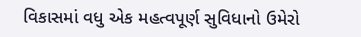વિકાસમાં વધુ એક મહત્વપૂર્ણ સુવિધાનો ઉમેરો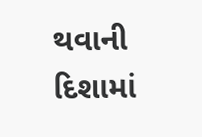થવાની દિશામાં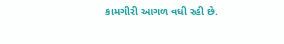કામગીરી આગળ વધી રહી છે.